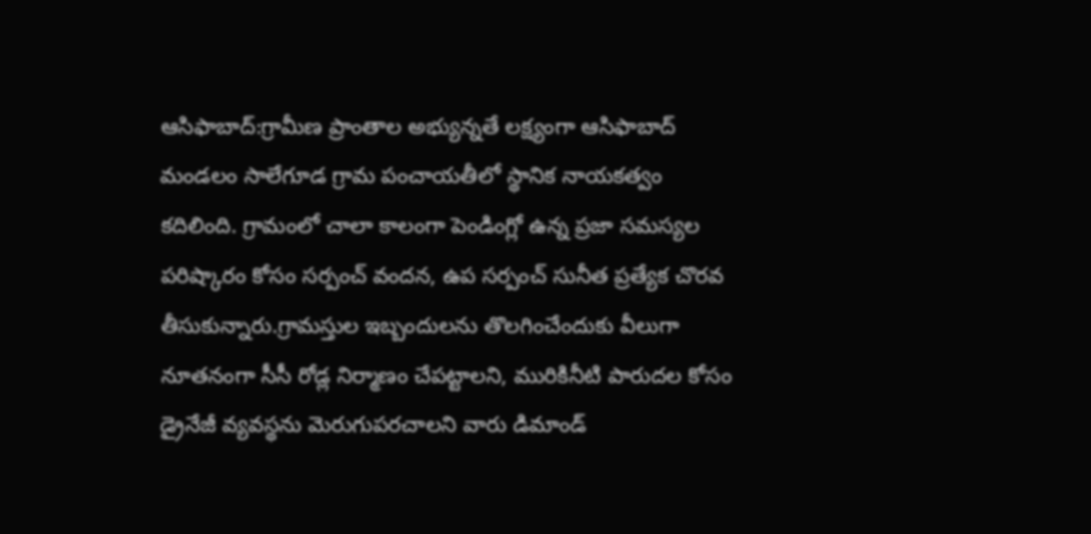ఆసిఫాబాద్:గ్రామీణ ప్రాంతాల అభ్యున్నతే లక్ష్యంగా ఆసిఫాబాద్ మండలం సాలేగూడ గ్రామ పంచాయతీలో స్థానిక నాయకత్వం కదిలింది. గ్రామంలో చాలా కాలంగా పెండింగ్లో ఉన్న ప్రజా సమస్యల పరిష్కారం కోసం సర్పంచ్ వందన, ఉప సర్పంచ్ సునీత ప్రత్యేక చొరవ తీసుకున్నారు.గ్రామస్తుల ఇబ్బందులను తొలగించేందుకు వీలుగా నూతనంగా సీసీ రోడ్ల నిర్మాణం చేపట్టాలని, మురికినీటి పారుదల కోసం డ్రైనేజీ వ్యవస్థను మెరుగుపరచాలని వారు డిమాండ్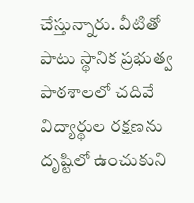చేస్తున్నారు. వీటితో పాటు స్థానిక ప్రభుత్వ పాఠశాలలో చదివే విద్యార్థుల రక్షణను దృష్టిలో ఉంచుకుని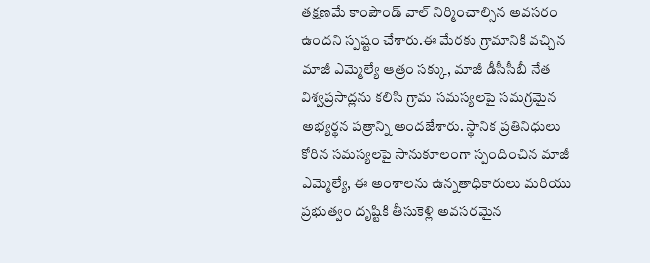తక్షణమే కాంపౌండ్ వాల్ నిర్మించాల్సిన అవసరం ఉందని స్పష్టం చేశారు.ఈ మేరకు గ్రామానికి వచ్చిన మాజీ ఎమ్మెల్యే ఆత్రం సక్కు, మాజీ డీసీసీబీ నేత విశ్వప్రసాద్లను కలిసి గ్రామ సమస్యలపై సమగ్రమైన అభ్యర్థన పత్రాన్ని అందజేశారు. స్థానిక ప్రతినిధులు కోరిన సమస్యలపై సానుకూలంగా స్పందించిన మాజీ ఎమ్మెల్యే, ఈ అంశాలను ఉన్నతాధికారులు మరియు ప్రభుత్వం దృష్టికి తీసుకెళ్లి అవసరమైన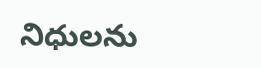నిధులను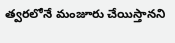త్వరలోనే మంజూరు చేయిస్తానని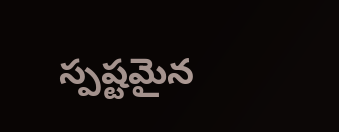స్పష్టమైన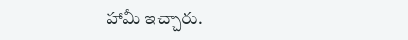హామీ ఇచ్చారు.